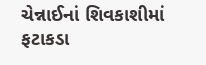ચેન્નાઈનાં શિવકાશીમાં ફટાકડા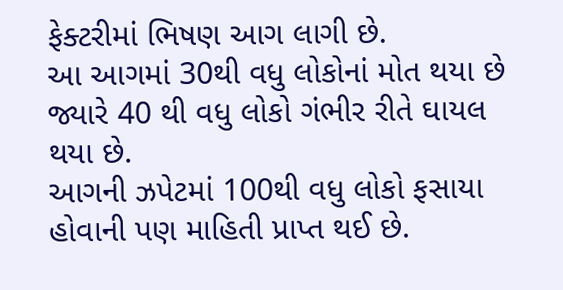ફેક્ટરીમાં ભિષણ આગ લાગી છે.
આ આગમાં 30થી વધુ લોકોનાં મોત થયા છે જ્યારે 40 થી વધુ લોકો ગંભીર રીતે ઘાયલ થયા છે.
આગની ઝપેટમાં 100થી વધુ લોકો ફસાયા હોવાની પણ માહિતી પ્રાપ્ત થઈ છે.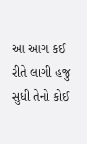આ આગ કઈ રીતે લાગી હજુ સુધી તેનો કોઈ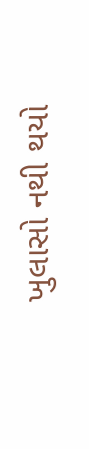ખુલાસો નથી થયો